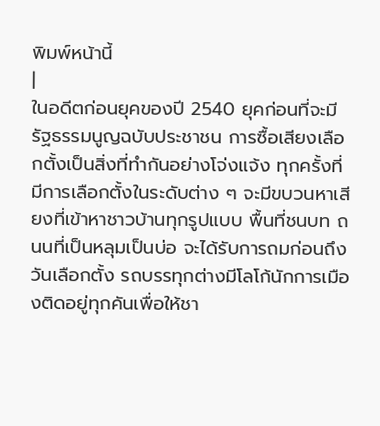พิมพ์หน้านี้
|
ในอดีตก่อนยุคของปี 2540 ยุคก่อนที่จะมีรัฐธรรมนูญฉบับประชาชน การซื้อเสียงเลือกตั้งเป็นสิ่งที่ทำกันอย่างโจ่งแจ้ง ทุกครั้งที่มีการเลือกตั้งในระดับต่าง ๆ จะมีขบวนหาเสียงที่เข้าหาชาวบ้านทุกรูปแบบ พื้นที่ชนบท ถนนที่เป็นหลุมเป็นบ่อ จะได้รับการถมก่อนถึงวันเลือกตั้ง รถบรรทุกต่างมีโลโก้นักการเมืองติดอยู่ทุกคันเพื่อให้ชา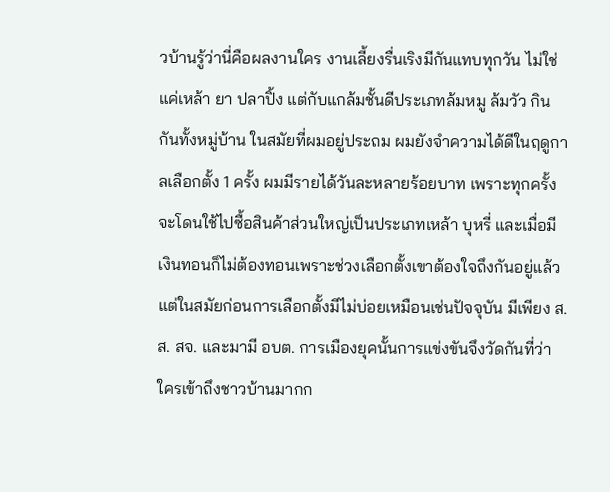วบ้านรู้ว่านี่คือผลงานใคร งานเลี้ยงรื่นเริงมีกันแทบทุกวัน ไม่ใช่แค่เหล้า ยา ปลาปิ้ง แต่กับแกล้มชั้นดีประเภทล้มหมู ล้มวัว กินกันทั้งหมู่บ้าน ในสมัยที่ผมอยู่ประถม ผมยังจำความได้ดีในฤดูกาลเลือกตั้ง 1 ครั้ง ผมมีรายได้วันละหลายร้อยบาท เพราะทุกครั้งจะโดนใช้ไปซื้อสินค้าส่วนใหญ่เป็นประเภทเหล้า บุหรี่ และเมื่อมีเงินทอนก็ไม่ต้องทอนเพราะช่วงเลือกตั้งเขาต้องใจถึงกันอยู่แล้ว แต่ในสมัยก่อนการเลือกตั้งมีไม่บ่อยเหมือนเช่นปัจจุบัน มีเพียง ส.ส. สจ. และมามี อบต. การเมืองยุคนั้นการแข่งขันจึงวัดกันที่ว่าใครเข้าถึงชาวบ้านมากก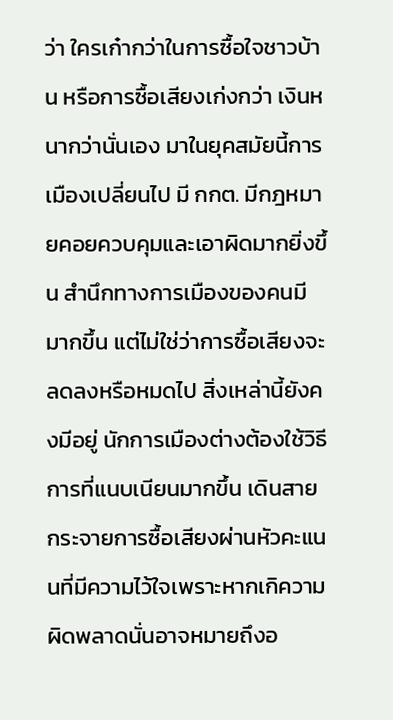ว่า ใครเก๋ากว่าในการซื้อใจชาวบ้าน หรือการซื้อเสียงเก่งกว่า เงินหนากว่านั่นเอง มาในยุคสมัยนี้การเมืองเปลี่ยนไป มี กกต. มีกฎหมายคอยควบคุมและเอาผิดมากยิ่งขึ้น สำนึกทางการเมืองของคนมีมากขึ้น แต่ไม่ใช่ว่าการซื้อเสียงจะลดลงหรือหมดไป สิ่งเหล่านี้ยังคงมีอยู่ นักการเมืองต่างต้องใช้วิธีการที่แนบเนียนมากขึ้น เดินสายกระจายการซื้อเสียงผ่านหัวคะแนนที่มีความไว้ใจเพราะหากเกิความผิดพลาดนั่นอาจหมายถึงอ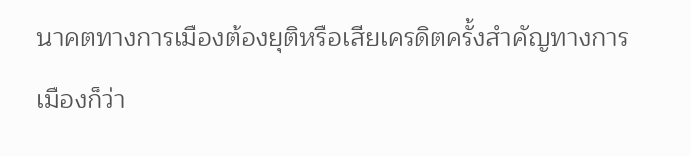นาคตทางการเมืองต้องยุติหรือเสียเครดิตครั้งสำคัญทางการเมืองก็ว่า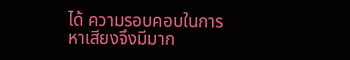ได้ ความรอบคอบในการหาเสียงจึงมีมาก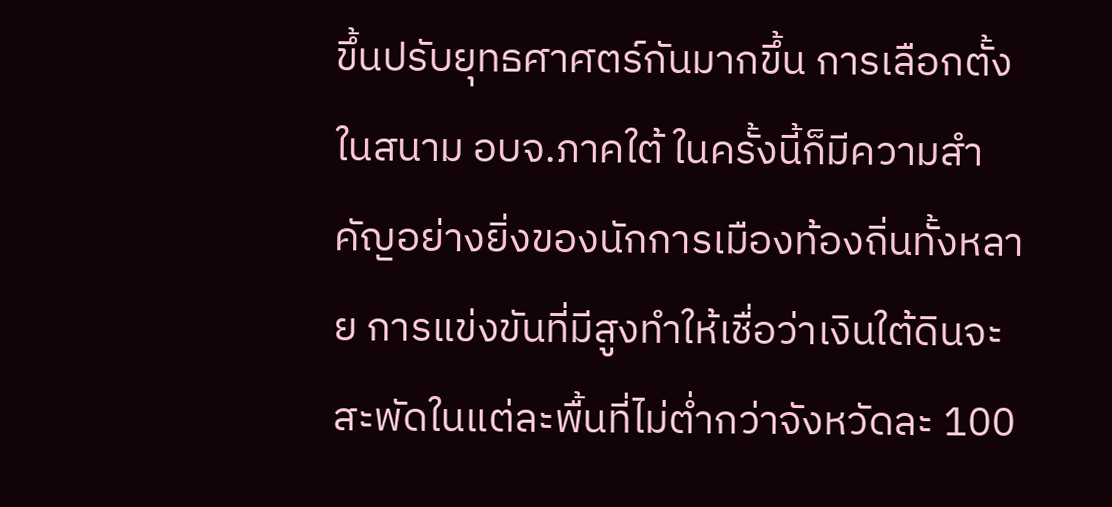ขึ้นปรับยุทธศาศตร์กันมากขึ้น การเลือกตั้งในสนาม อบจ.ภาคใต้ ในครั้งนี้ก็มีความสำคัญอย่างยิ่งของนักการเมืองท้องถิ่นทั้งหลาย การแข่งขันที่มีสูงทำให้เชื่อว่าเงินใต้ดินจะสะพัดในแต่ละพื้นที่ไม่ต่ำกว่าจังหวัดละ 100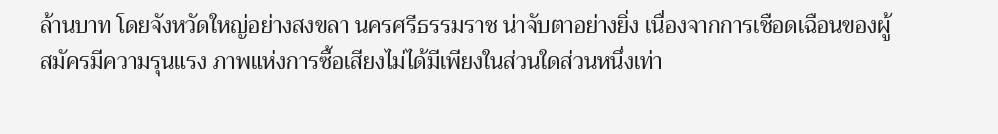ล้านบาท โดยจังหวัดใหญ่อย่างสงขลา นครศรีธรรมราช น่าจับตาอย่างยิ่ง เนื่องจากการเชือดเฉือนของผู้สมัครมีความรุนแรง ภาพแห่งการซื้อเสียงไม่ได้มีเพียงในส่วนใดส่วนหนึ่งเท่า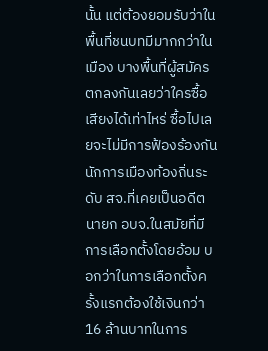นั้น แต่ต้องยอมรับว่าในพื้นที่ชนบทมีมากกว่าในเมือง บางพื้นที่ผู้สมัครตกลงกันเลยว่าใครซื้อเสียงได้เท่าไหร่ ซื้อไปเลยจะไม่มีการฟ้องร้องกัน นักการเมืองท้องถิ่นระดับ สจ.ที่เคยเป็นอดีตนายก อบจ.ในสมัยที่มีการเลือกตั้งโดยอ้อม บอกว่าในการเลือกตั้งครั้งแรกต้องใช้เงินกว่า 16 ล้านบาทในการ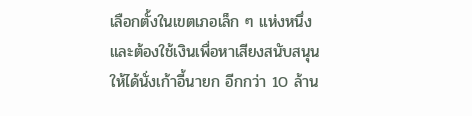เลือกตั้งในเขตเภอเล็ก ๆ แห่งหนึ่ง และต้องใช้เงินเพื่อหาเสียงสนับสนุนให้ได้นั่งเก้าอี้นายก อีกกว่า 10 ล้าน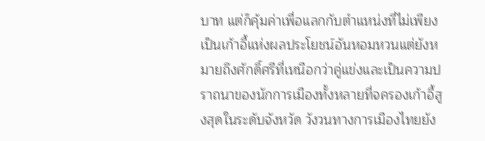บาท แต่ก็คุ้มค่าเพื่อแลกกับตำแหน่งที่ไม่เพียงเป็นเก้าอี้แห่งผลประโยชน์อันหอมหวนแต่ยังหมายถึงศักดิ์ศรีที่เหนือกว่าคู่แข่งและเป็นความปราถนาของนักการเมืองทั้งหลายที่จครองเก้าอี้สูงสุดในระดับจังหวัด วังวนทางการเมืองไทยยัง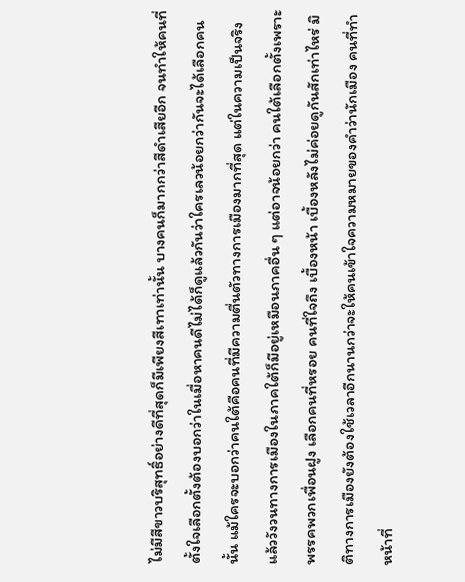ไม่มีสีขาวบริสุทธิ์อย่างดีที่สุดก็มีเพียงสีเทาเท่านั้น บางคนก็มากกว่าสีดำเสียอีก จนทำให้คนที่ตั้งใจเลือกตั้งต้องบอกว่าในเมื่อหาคนดีไม่ได้ก็ดูแล้วกันว่าใครเลวน้อยกว่ากันจะได้เลือกคนนั้น แม้ใครจะบอกว่าคนใต้คือคนที่มีความตื่นตัวทางการเมืองมากที่สุด แต่ในความเป็นจริงแล้ววังวนทางการเมืองในภาคใต้ก็มีอยู่เหมือนภาคอื่น ๆ แต่อาจน้อยกว่า คนใต้เลือกตั้งเพราะพรรคพวกเพื่อนฝูง เลือกคนที่หรอย คนที่ใจถึง เบื้องหน้า เบื้องหลังไม่ค่อยดูกันสักเท่าไหร่ มิติทางการเมืองยังต้องใช้เวลาอีกนานกว่าจะให้คนเข้าใจความหมายของคำว่านักเมือง คนที่ทำหน้าที่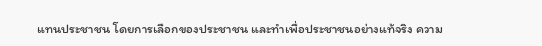แทนประชาชน โดยการเลือกของประชาชน และทำเพื่อประชาชนอย่างแท้จริง ความ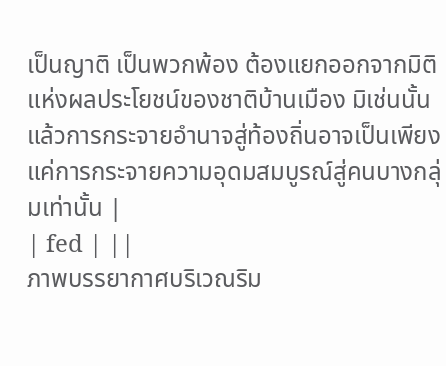เป็นญาติ เป็นพวกพ้อง ต้องแยกออกจากมิติแห่งผลประโยชน์ของชาติบ้านเมือง มิเช่นนั้นแล้วการกระจายอำนาจสู่ท้องถิ่นอาจเป็นเพียงแค่การกระจายความอุดมสมบูรณ์สู่คนบางกลุ่มเท่านั้น |
| fed | ||
ภาพบรรยากาศบริเวณริม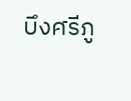บึงศรีภู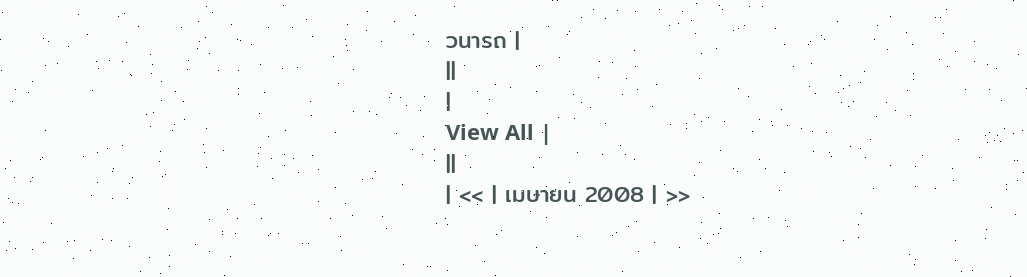วนารถ |
||
|
View All |
||
| << | เมษายน 2008 | >>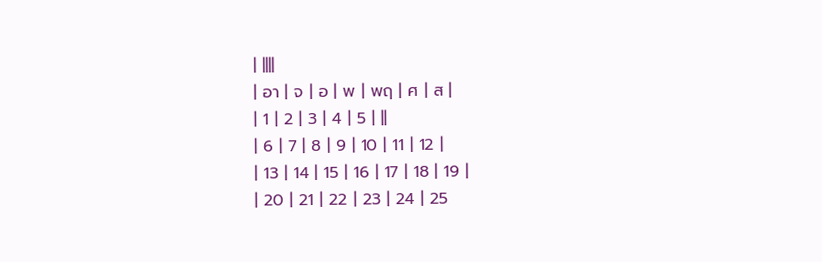| ||||
| อา | จ | อ | พ | พฤ | ศ | ส |
| 1 | 2 | 3 | 4 | 5 | ||
| 6 | 7 | 8 | 9 | 10 | 11 | 12 |
| 13 | 14 | 15 | 16 | 17 | 18 | 19 |
| 20 | 21 | 22 | 23 | 24 | 25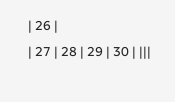| 26 |
| 27 | 28 | 29 | 30 | |||